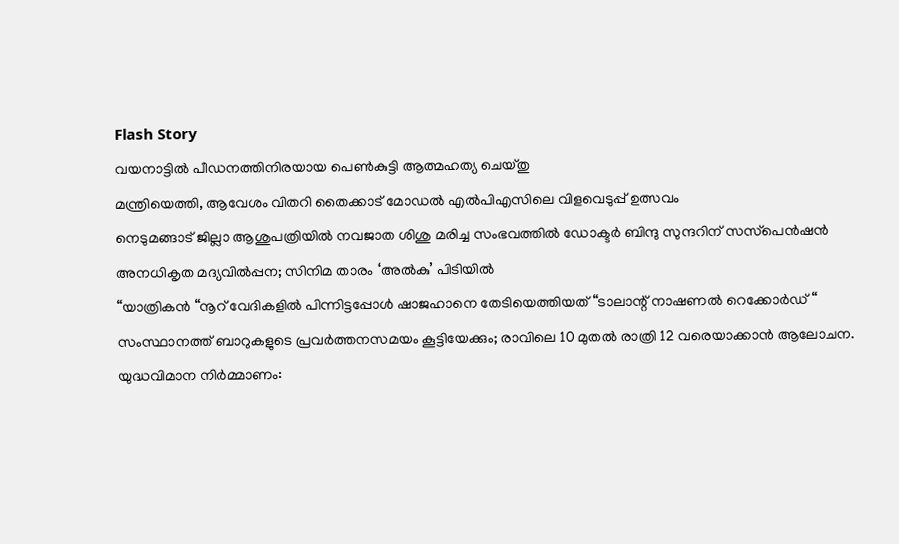Flash Story
വയനാട്ടിൽ പീഡനത്തിനിരയായ പെൺകുട്ടി ആത്മഹത്യ ചെയ്തു
മന്ത്രിയെത്തി, ആവേശം വിതറി തൈക്കാട് മോഡൽ എൽപിഎസിലെ വിളവെടുപ്പ് ഉത്സവം
നെടുമങ്ങാട് ജില്ലാ ആശുപത്രിയിൽ നവജാത ശിശു മരിച്ച സംഭവത്തിൽ ഡോക്ടർ ബിന്ദു സുന്ദറിന് സസ്‌പെൻഷൻ
അനധികൃത മദ്യവിൽപ്പന; സിനിമ താരം ‘അൽകു’ പിടിയിൽ
“യാത്രികൻ “നൂറ് വേദികളിൽ പിന്നിട്ടപ്പോൾ ഷാജഹാനെ തേടിയെത്തിയത് “ടാലാന്റ് നാഷണൽ റെക്കോർഡ് “
സംസ്ഥാനത്ത് ബാറുകളുടെ പ്രവർത്തനസമയം കൂട്ടിയേക്കും; രാവിലെ 10 മുതൽ രാത്രി 12 വരെയാക്കാൻ ആലോചന.
യുദ്ധവിമാന നിർമ്മാണം: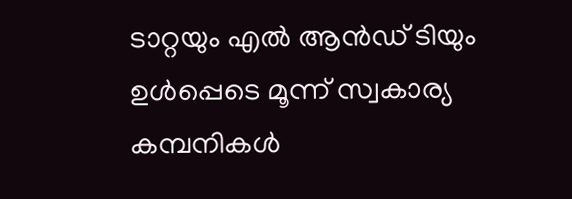ടാറ്റയും എൽ ആൻഡ് ടിയും ഉൾപ്പെടെ മൂന്ന് സ്വകാര്യ കമ്പനികൾ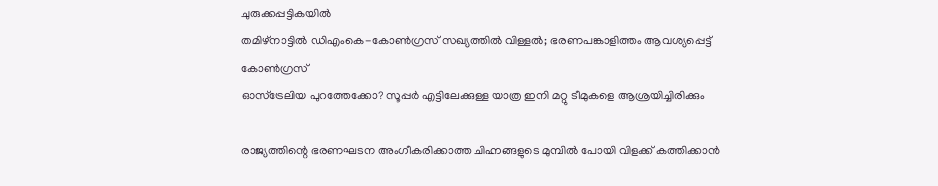ചുരുക്കപ്പട്ടികയിൽ
തമിഴ്‌നാട്ടിൽ ഡിഎംകെ-കോൺഗ്രസ് സഖ്യത്തിൽ വിള്ളൽ; ഭരണപങ്കാളിത്തം ആവശ്യപ്പെട്ട് കോൺഗ്രസ്
ഓസ്ട്രേലിയ പുറത്തേക്കോ? സൂപ്പർ എട്ടിലേക്കുള്ള യാത്ര ഇനി മറ്റു ടീമുകളെ ആശ്രയിച്ചിരിക്കും

രാജ്യത്തിന്റെ ഭരണഘടന അംഗീകരിക്കാത്ത ചിഹ്നങ്ങളുടെ മുമ്പില്‍ പോയി വിളക്ക് കത്തിക്കാന്‍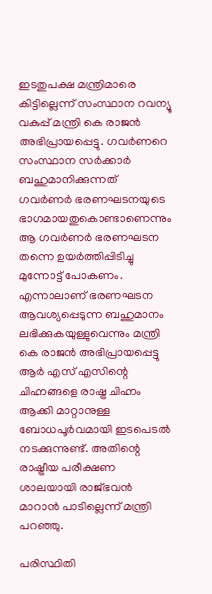ഇടതുപക്ഷ മന്ത്രിമാരെ കിട്ടില്ലെന്ന് സംസ്ഥാന റവന്യൂ വകുപ്പ് മന്ത്രി കെ രാജന്‍ അഭിപ്രായപ്പെട്ടു. ഗവര്‍ണറെ സംസ്ഥാന സര്‍ക്കാര്‍ ബഹുമാനിക്കുന്നത് ഗവര്‍ണര്‍ ഭരണഘടനയുടെ ഭാഗമായതുകൊണ്ടാണെന്നും ആ ഗവര്‍ണര്‍ ഭരണഘടന തന്നെ ഉയര്‍ത്തിപ്പിടിച്ചു മുന്നോട്ട് പോകണം. എന്നാലാണ് ഭരണഘടന ആവശ്യപ്പെടുന്ന ബഹുമാനം ലഭിക്കുകയുള്ളുവെന്നും മന്ത്രി കെ രാജന്‍ അഭിപ്രായപ്പെട്ടു ആർ എസ് എസിന്റെ ചിഹ്നങ്ങളെ രാഷ്ട്ര ചിഹ്നം ആക്കി മാറ്റാനുള്ള ബോധപൂർവമായി ഇടപെടൽ നടക്കുന്നുണ്ട്. അതിന്റെ രാഷ്ട്രീയ പരീക്ഷണ ശാലയായി രാജ്ഭവൻ മാറാൻ പാടില്ലെന്ന് മന്ത്രി പറഞ്ഞു.

പരിസ്ഥിതി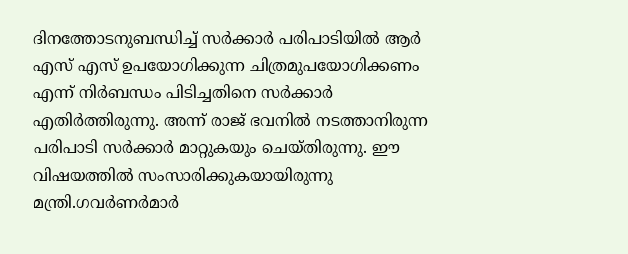ദിനത്തോടനുബന്ധിച്ച് സർക്കാർ പരിപാടിയിൽ ആർ എസ് എസ് ഉപയോഗിക്കുന്ന ചിത്രമുപയോഗിക്കണം എന്ന് നിർബന്ധം പിടിച്ചതിനെ സർക്കാർ എതിർത്തിരുന്നു. അന്ന് രാജ് ഭവനിൽ നടത്താനിരുന്ന പരിപാടി സർക്കാർ മാറ്റുകയും ചെയ്തിരുന്നു. ഈ വിഷയത്തിൽ സംസാരിക്കുകയായിരുന്നു മന്ത്രി.ഗവർണർമാർ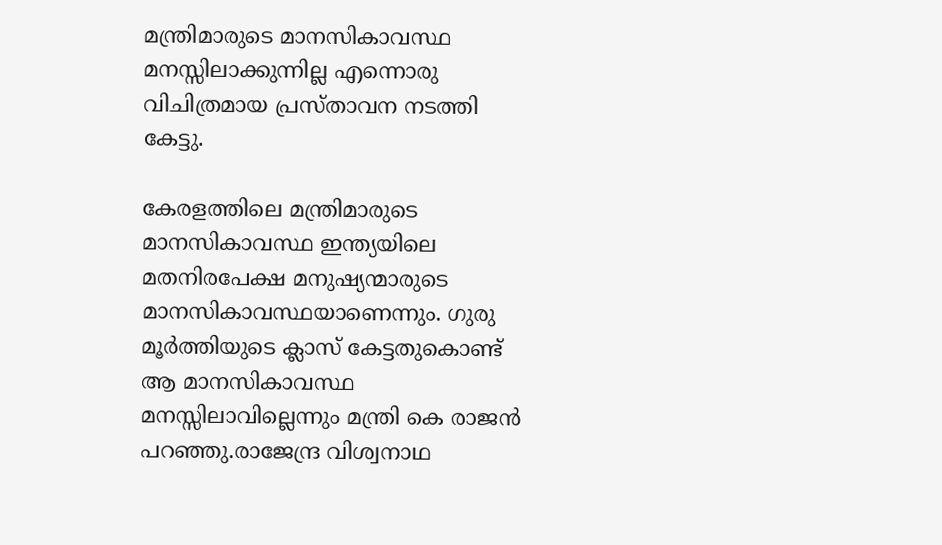മന്ത്രിമാരുടെ മാനസികാവസ്ഥ മനസ്സിലാക്കുന്നില്ല എന്നൊരു വിചിത്രമായ പ്രസ്താവന നടത്തി കേട്ടു.

കേരളത്തിലെ മന്ത്രിമാരുടെ മാനസികാവസ്ഥ ഇന്ത്യയിലെ മതനിരപേക്ഷ മനുഷ്യന്മാരുടെ മാനസികാവസ്ഥയാണെന്നും. ഗുരു മൂർത്തിയുടെ ക്ലാസ് കേട്ടതുകൊണ്ട് ആ മാനസികാവസ്ഥ മനസ്സിലാവില്ലെന്നും മന്ത്രി കെ രാജൻ പറഞ്ഞു.രാജേന്ദ്ര വിശ്വനാഥ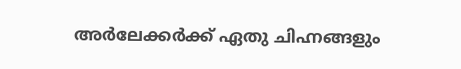അർലേക്കർക്ക് ഏതു ചിഹ്നങ്ങളും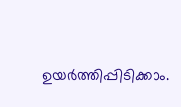ഉയർത്തിപ്പിടിക്കാം.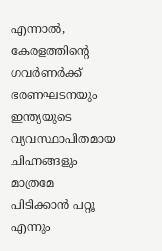എന്നാൽ, കേരളത്തിന്റെ ഗവർണർക്ക് ഭരണഘടനയും ഇന്ത്യയുടെ വ്യവസ്ഥാപിതമായ ചിഹ്നങ്ങളും മാത്രമേ പിടിക്കാൻ പറ്റൂ എന്നും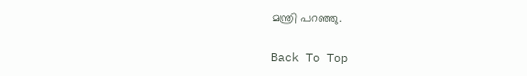മന്ത്രി പറഞ്ഞു.

Back To Top